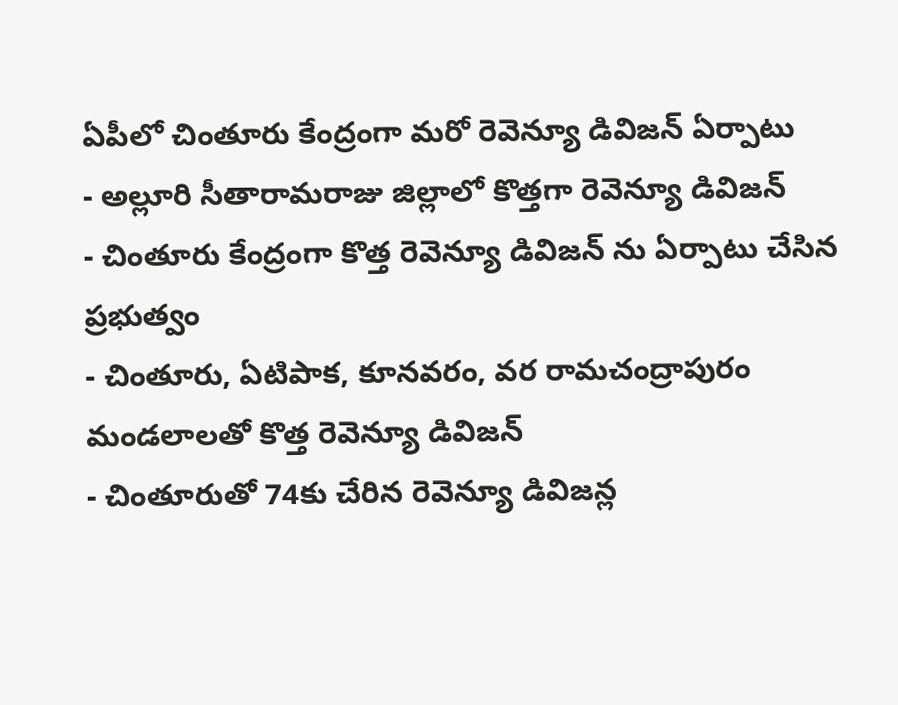ఏపీలో చింతూరు కేంద్రంగా మరో రెవెన్యూ డివిజన్ ఏర్పాటు
- అల్లూరి సీతారామరాజు జిల్లాలో కొత్తగా రెవెన్యూ డివిజన్
- చింతూరు కేంద్రంగా కొత్త రెవెన్యూ డివిజన్ ను ఏర్పాటు చేసిన ప్రభుత్వం
- చింతూరు, ఏటిపాక, కూనవరం, వర రామచంద్రాపురం మండలాలతో కొత్త రెవెన్యూ డివిజన్
- చింతూరుతో 74కు చేరిన రెవెన్యూ డివిజన్ల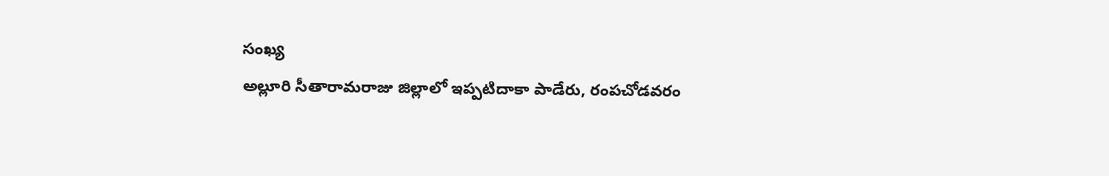సంఖ్య
అల్లూరి సీతారామరాజు జిల్లాలో ఇప్పటిదాకా పాడేరు, రంపచోడవరం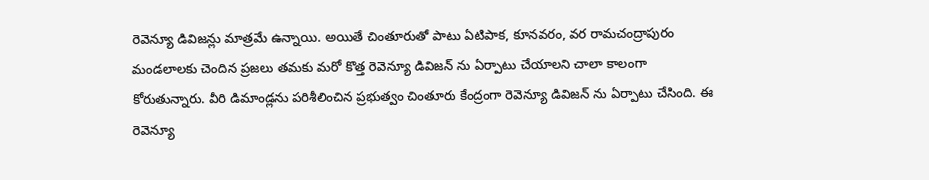రెవెన్యూ డివిజన్లు మాత్రమే ఉన్నాయి. అయితే చింతూరుతో పాటు ఏటిపాక, కూనవరం, వర రామచంద్రాపురం మండలాలకు చెందిన ప్రజలు తమకు మరో కొత్త రెవెన్యూ డివిజన్ ను ఏర్పాటు చేయాలని చాలా కాలంగా కోరుతున్నారు. వీరి డిమాండ్లను పరిశీలించిన ప్రభుత్వం చింతూరు కేంద్రంగా రెవెన్యూ డివిజన్ ను ఏర్పాటు చేసింది. ఈ రెవెన్యూ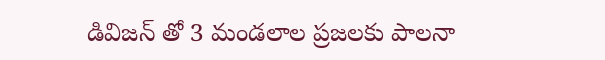డివిజన్ తో 3 మండలాల ప్రజలకు పాలనా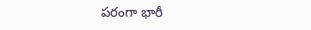పరంగా భారీ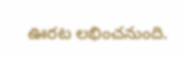ఊరట లభించనుంది.